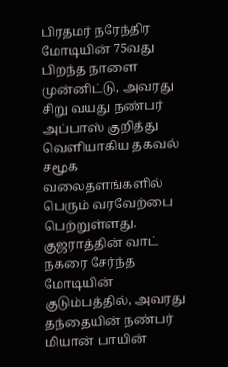பிரதமர் நரேந்திர மோடியின் 75வது பிறந்த நாளை முன்னிட்டு, அவரது சிறு வயது நண்பர் அப்பாஸ் குறித்து வெளியாகிய தகவல் சமூக வலைதளங்களில் பெரும் வரவேற்பை பெற்றுள்ளது. குஜராத்தின் வாட் நகரை சேர்ந்த மோடியின் குடும்பத்தில், அவரது தந்தையின் நண்பர் மியான் பாயின்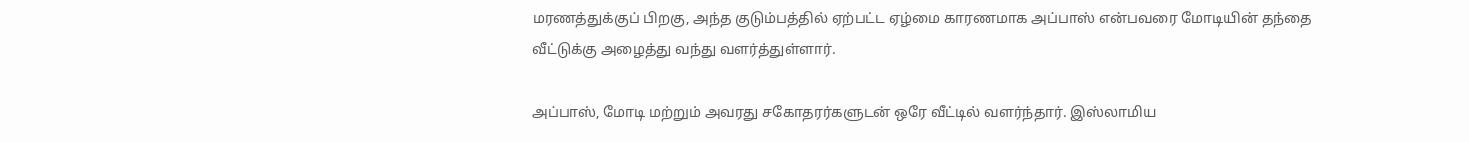மரணத்துக்குப் பிறகு, அந்த குடும்பத்தில் ஏற்பட்ட ஏழ்மை காரணமாக அப்பாஸ் என்பவரை மோடியின் தந்தை வீட்டுக்கு அழைத்து வந்து வளர்த்துள்ளார்.

அப்பாஸ், மோடி மற்றும் அவரது சகோதரர்களுடன் ஒரே வீட்டில் வளர்ந்தார். இஸ்லாமிய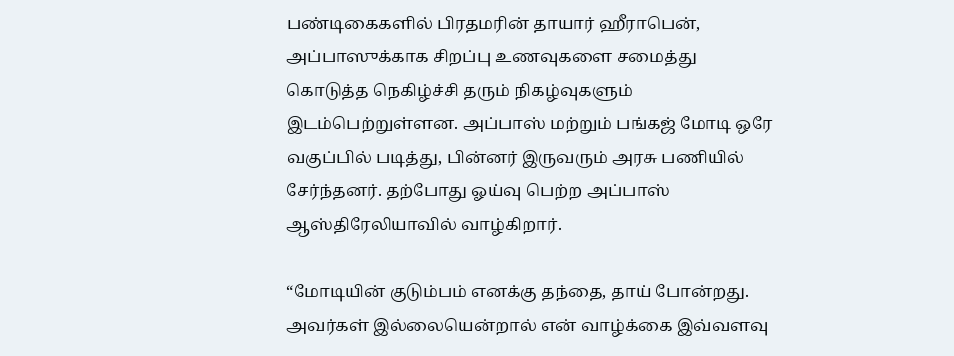பண்டிகைகளில் பிரதமரின் தாயார் ஹீராபென், அப்பாஸுக்காக சிறப்பு உணவுகளை சமைத்து கொடுத்த நெகிழ்ச்சி தரும் நிகழ்வுகளும் இடம்பெற்றுள்ளன. அப்பாஸ் மற்றும் பங்கஜ் மோடி ஒரே வகுப்பில் படித்து, பின்னர் இருவரும் அரசு பணியில் சேர்ந்தனர். தற்போது ஓய்வு பெற்ற அப்பாஸ் ஆஸ்திரேலியாவில் வாழ்கிறார்.

“மோடியின் குடும்பம் எனக்கு தந்தை, தாய் போன்றது. அவர்கள் இல்லையென்றால் என் வாழ்க்கை இவ்வளவு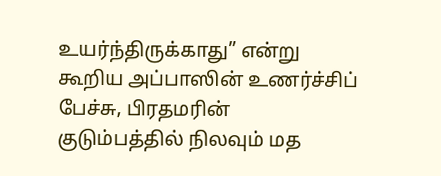உயர்ந்திருக்காது” என்று கூறிய அப்பாஸின் உணர்ச்சிப் பேச்சு, பிரதமரின் குடும்பத்தில் நிலவும் மத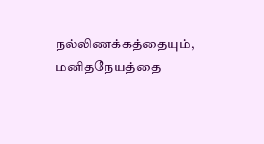நல்லிணக்கத்தையும், மனிதநேயத்தை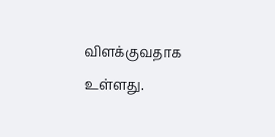விளக்குவதாக உள்ளது.